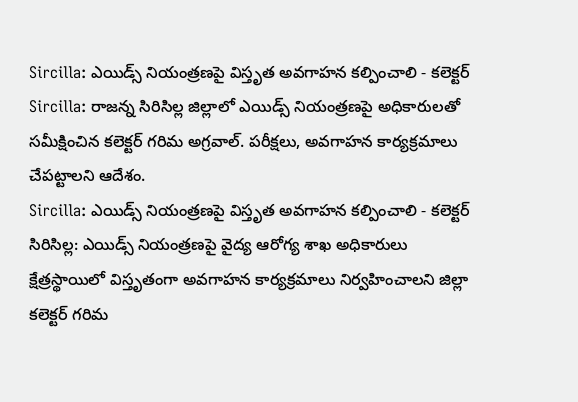Sircilla: ఎయిడ్స్ నియంత్రణపై విస్తృత అవగాహన కల్పించాలి - కలెక్టర్
Sircilla: రాజన్న సిరిసిల్ల జిల్లాలో ఎయిడ్స్ నియంత్రణపై అధికారులతో సమీక్షించిన కలెక్టర్ గరిమ అగ్రవాల్. పరీక్షలు, అవగాహన కార్యక్రమాలు చేపట్టాలని ఆదేశం.
Sircilla: ఎయిడ్స్ నియంత్రణపై విస్తృత అవగాహన కల్పించాలి - కలెక్టర్
సిరిసిల్ల: ఎయిడ్స్ నియంత్రణపై వైద్య ఆరోగ్య శాఖ అధికారులు క్షేత్రస్థాయిలో విస్తృతంగా అవగాహన కార్యక్రమాలు నిర్వహించాలని జిల్లా కలెక్టర్ గరిమ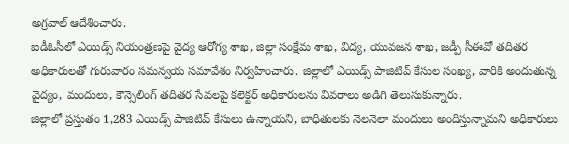అగ్రవాల్ ఆదేశించారు.
ఐడీఓసీలో ఎయిడ్స్ నియంత్రణపై వైద్య ఆరోగ్య శాఖ, జిల్లా సంక్షేమ శాఖ, విద్య, యువజన శాఖ, జడ్పీ సీఈవో తదితర అధికారులతో గురువారం సమన్వయ సమావేశం నిర్వహించారు. జిల్లాలో ఎయిడ్స్ పాజిటివ్ కేసుల సంఖ్య, వారికి అందుతున్న వైద్యం, మందులు, కౌన్సెలింగ్ తదితర సేవలపై కలెక్టర్ అధికారులను వివరాలు అడిగి తెలుసుకున్నారు.
జిల్లాలో ప్రస్తుతం 1,283 ఎయిడ్స్ పాజిటివ్ కేసులు ఉన్నాయని, బాధితులకు నెలనెలా మందులు అందిస్తున్నామని అధికారులు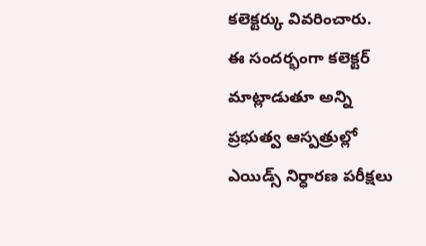కలెక్టర్కు వివరించారు.
ఈ సందర్భంగా కలెక్టర్ మాట్లాడుతూ అన్ని ప్రభుత్వ ఆస్పత్రుల్లో ఎయిడ్స్ నిర్ధారణ పరీక్షలు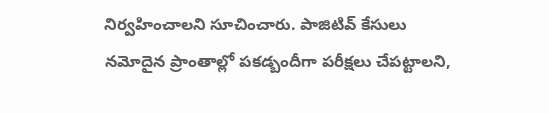నిర్వహించాలని సూచించారు. పాజిటివ్ కేసులు నమోదైన ప్రాంతాల్లో పకడ్బందీగా పరీక్షలు చేపట్టాలని,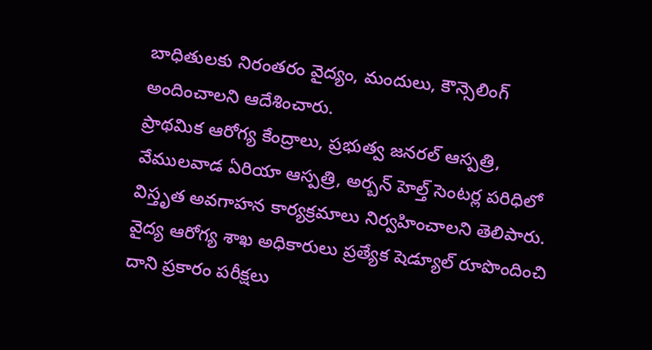బాధితులకు నిరంతరం వైద్యం, మందులు, కౌన్సెలింగ్ అందించాలని ఆదేశించారు.
ప్రాథమిక ఆరోగ్య కేంద్రాలు, ప్రభుత్వ జనరల్ ఆస్పత్రి, వేములవాడ ఏరియా ఆస్పత్రి, అర్బన్ హెల్త్ సెంటర్ల పరిధిలో విస్తృత అవగాహన కార్యక్రమాలు నిర్వహించాలని తెలిపారు. వైద్య ఆరోగ్య శాఖ అధికారులు ప్రత్యేక షెడ్యూల్ రూపొందించి దాని ప్రకారం పరీక్షలు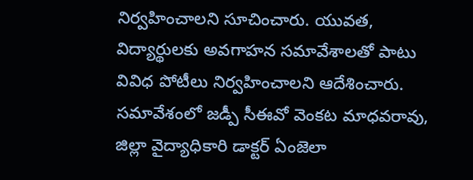నిర్వహించాలని సూచించారు. యువత, విద్యార్థులకు అవగాహన సమావేశాలతో పాటు వివిధ పోటీలు నిర్వహించాలని ఆదేశించారు.
సమావేశంలో జడ్పీ సీఈవో వెంకట మాధవరావు, జిల్లా వైద్యాధికారి డాక్టర్ ఏంజెలా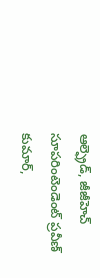ఆల్ఫ్రెడ్, జీజీహెచ్ సూపరింటెండెంట్ ప్రవీణ్ కుమార్,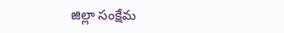జిల్లా సంక్షేమ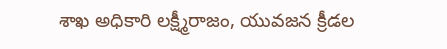శాఖ అధికారి లక్ష్మీరాజం, యువజన క్రీడల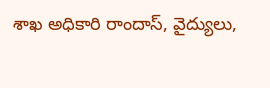శాఖ అధికారి రాందాస్, వైద్యులు,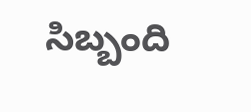సిబ్బంది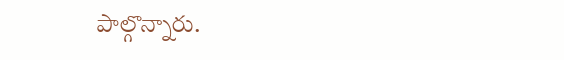పాల్గొన్నారు.